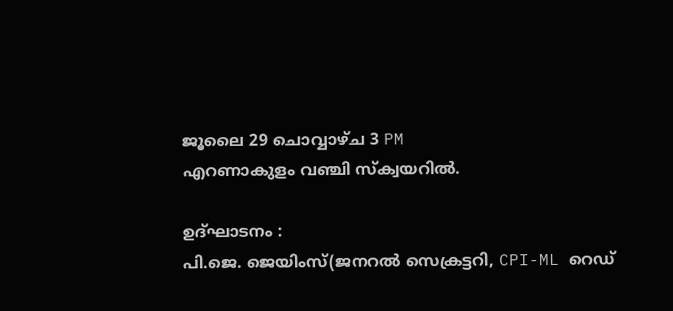ജൂലൈ 29 ചൊവ്വാഴ്ച 3 PM
എറണാകുളം വഞ്ചി സ്ക്വയറിൽ.

ഉദ്ഘാടനം :
പി.ജെ. ജെയിംസ്(ജനറൽ സെക്രട്ടറി, CPI-ML റെഡ്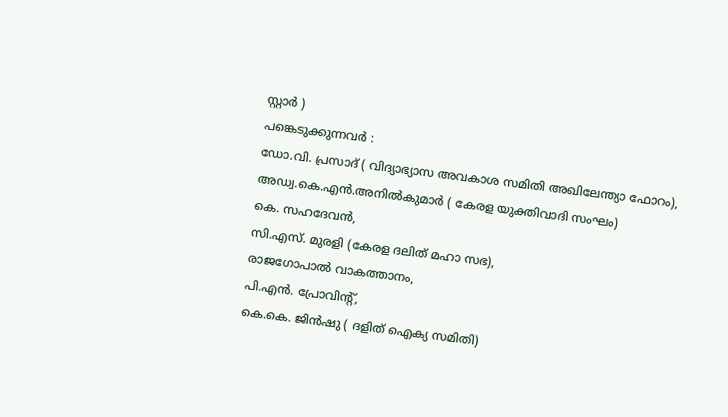സ്റ്റാർ )
പങ്കെടുക്കുന്നവർ :
ഡോ.വി. പ്രസാദ് ( വിദ്യാഭ്യാസ അവകാശ സമിതി അഖിലേന്ത്യാ ഫോറം),
അഡ്വ.കെ.എൻ.അനിൽകുമാർ ( കേരള യുക്തിവാദി സംഘം)
കെ. സഹദേവൻ,
സി.എസ്. മുരളി (കേരള ദലിത് മഹാ സഭ),
രാജഗോപാൽ വാകത്താനം,
പി.എൻ. പ്രോവിൻ്റ്,
കെ.കെ. ജിൻഷു ( ദളിത് ഐക്യ സമിതി)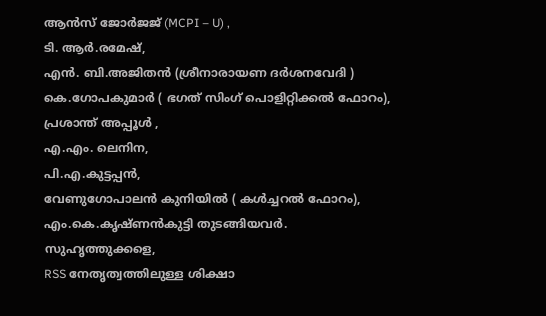ആൻസ് ജോർജജ് (MCPI – U) ,
ടി. ആർ.രമേഷ്,
എൻ. ബി.അജിതൻ (ശ്രീനാരായണ ദർശനവേദി )
കെ.ഗോപകുമാർ ( ഭഗത് സിംഗ് പൊളിറ്റിക്കൽ ഫോറം),
പ്രശാന്ത് അപ്പൂൾ ,
എ.എം. ലെനിന,
പി.എ.കുട്ടപ്പൻ,
വേണുഗോപാലൻ കുനിയിൽ ( കൾച്ചറൽ ഫോറം),
എം.കെ.കൃഷ്ണൻകുട്ടി തുടങ്ങിയവർ.
സുഹൃത്തുക്കളെ,
RSS നേതൃത്വത്തിലുള്ള ശിക്ഷാ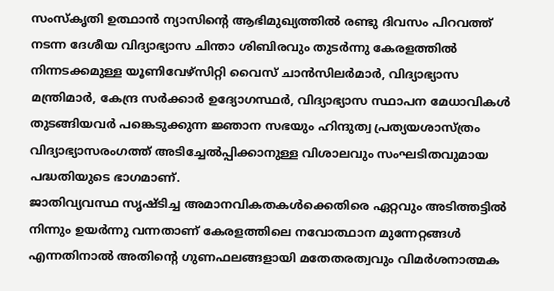സംസ്കൃതി ഉത്ഥാൻ ന്യാസിന്റെ ആഭിമുഖ്യത്തിൽ രണ്ടു ദിവസം പിറവത്ത് നടന്ന ദേശീയ വിദ്യാഭ്യാസ ചിന്താ ശിബിരവും തുടർന്നു കേരളത്തിൽ നിന്നടക്കമുള്ള യൂണിവേഴ്സിറ്റി വൈസ് ചാൻസിലർമാർ, വിദ്യാഭ്യാസ മന്ത്രിമാർ, കേന്ദ്ര സർക്കാർ ഉദ്യോഗസ്ഥർ, വിദ്യാഭ്യാസ സ്ഥാപന മേധാവികൾ തുടങ്ങിയവർ പങ്കെടുക്കുന്ന ജ്ഞാന സഭയും ഹിന്ദുത്വ പ്രത്യയശാസ്ത്രം വിദ്യാഭ്യാസരംഗത്ത് അടിച്ചേൽപ്പിക്കാനുള്ള വിശാലവും സംഘടിതവുമായ പദ്ധതിയുടെ ഭാഗമാണ്.
ജാതിവ്യവസ്ഥ സൃഷ്ടിച്ച അമാനവികതകൾക്കെതിരെ ഏറ്റവും അടിത്തട്ടിൽ നിന്നും ഉയർന്നു വന്നതാണ് കേരളത്തിലെ നവോത്ഥാന മുന്നേറ്റങ്ങൾ എന്നതിനാൽ അതിൻ്റെ ഗുണഫലങ്ങളായി മതേതരത്വവും വിമർശനാത്മക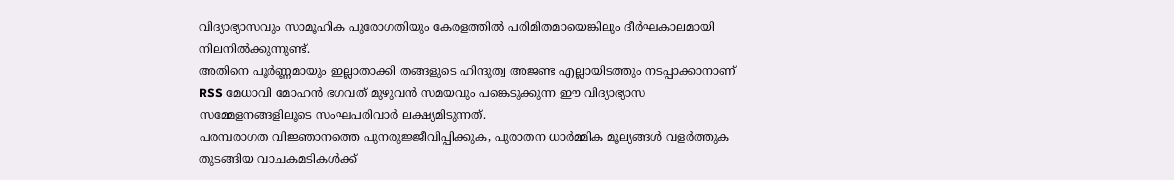വിദ്യാഭ്യാസവും സാമൂഹിക പുരോഗതിയും കേരളത്തിൽ പരിമിതമായെങ്കിലും ദീർഘകാലമായി നിലനിൽക്കുന്നുണ്ട്.
അതിനെ പൂർണ്ണമായും ഇല്ലാതാക്കി തങ്ങളുടെ ഹിന്ദുത്വ അജണ്ട എല്ലായിടത്തും നടപ്പാക്കാനാണ് RSS മേധാവി മോഹൻ ഭഗവത് മുഴുവൻ സമയവും പങ്കെടുക്കുന്ന ഈ വിദ്യാഭ്യാസ സമ്മേളനങ്ങളിലൂടെ സംഘപരിവാർ ലക്ഷ്യമിടുന്നത്.
പരമ്പരാഗത വിജ്ഞാനത്തെ പുനരുജ്ജീവിപ്പിക്കുക, പുരാതന ധാർമ്മിക മൂല്യങ്ങൾ വളർത്തുക തുടങ്ങിയ വാചകമടികൾക്ക്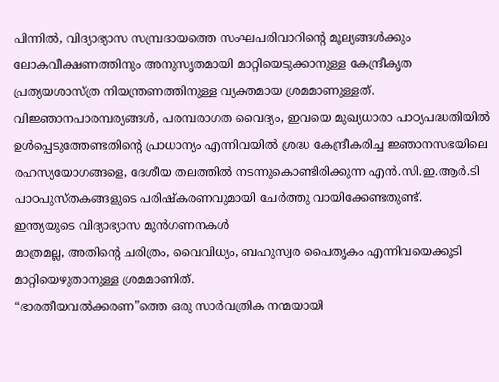പിന്നിൽ, വിദ്യാഭ്യാസ സമ്പ്രദായത്തെ സംഘപരിവാറിൻ്റെ മൂല്യങ്ങൾക്കും ലോകവീക്ഷണത്തിനും അനുസൃതമായി മാറ്റിയെടുക്കാനുള്ള കേന്ദ്രീകൃത പ്രത്യയശാസ്ത്ര നിയന്ത്രണത്തിനുള്ള വ്യക്തമായ ശ്രമമാണുള്ളത്.
വിജ്ഞാനപാരമ്പര്യങ്ങൾ, പരമ്പരാഗത വൈദ്യം, ഇവയെ മുഖ്യധാരാ പാഠ്യപദ്ധതിയിൽ ഉൾപ്പെടുത്തേണ്ടതിന്റെ പ്രാധാന്യം എന്നിവയിൽ ശ്രദ്ധ കേന്ദ്രീകരിച്ച ജ്ഞാനസഭയിലെ രഹസ്യയോഗങ്ങളെ, ദേശീയ തലത്തിൽ നടന്നുകൊണ്ടിരിക്കുന്ന എൻ.സി.ഇ.ആർ.ടി പാഠപുസ്തകങ്ങളുടെ പരിഷ്കരണവുമായി ചേർത്തു വായിക്കേണ്ടതുണ്ട്.
ഇന്ത്യയുടെ വിദ്യാഭ്യാസ മുൻഗണനകൾ
മാത്രമല്ല, അതിൻ്റെ ചരിത്രം, വൈവിധ്യം, ബഹുസ്വര പൈതൃകം എന്നിവയെക്കൂടി മാറ്റിയെഴുതാനുള്ള ശ്രമമാണിത്.
“ഭാരതീയവൽക്കരണ”ത്തെ ഒരു സാർവത്രിക നന്മയായി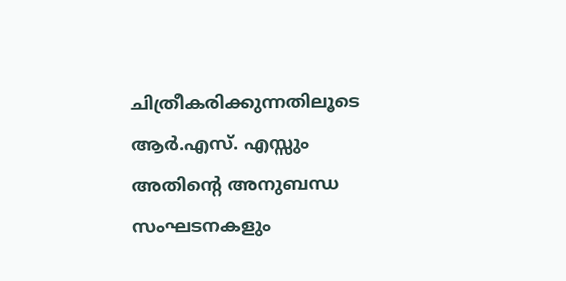ചിത്രീകരിക്കുന്നതിലൂടെ ആർ.എസ്. എസ്സും അതിൻ്റെ അനുബന്ധ സംഘടനകളും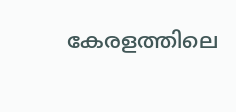കേരളത്തിലെ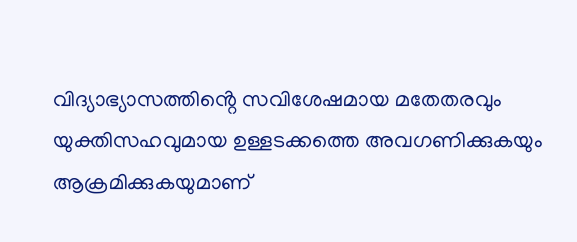വിദ്യാഭ്യാസത്തിൻ്റെ സവിശേഷമായ മതേതരവും യുക്തിസഹവുമായ ഉള്ളടക്കത്തെ അവഗണിക്കുകയും ആക്രമിക്കുകയുമാണ്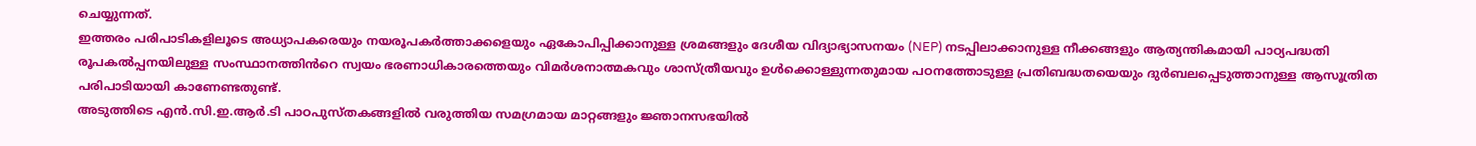ചെയ്യുന്നത്.
ഇത്തരം പരിപാടികളിലൂടെ അധ്യാപകരെയും നയരൂപകർത്താക്കളെയും ഏകോപിപ്പിക്കാനുള്ള ശ്രമങ്ങളും ദേശീയ വിദ്യാഭ്യാസനയം (NEP) നടപ്പിലാക്കാനുള്ള നീക്കങ്ങളും ആത്യന്തികമായി പാഠ്യപദ്ധതി രൂപകൽപ്പനയിലുള്ള സംസ്ഥാനത്തിൻറെ സ്വയം ഭരണാധികാരത്തെയും വിമർശനാത്മകവും ശാസ്ത്രീയവും ഉൾക്കൊള്ളുന്നതുമായ പഠനത്തോടുള്ള പ്രതിബദ്ധതയെയും ദുർബലപ്പെടുത്താനുള്ള ആസൂത്രിത പരിപാടിയായി കാണേണ്ടതുണ്ട്.
അടുത്തിടെ എൻ.സി.ഇ.ആർ.ടി പാഠപുസ്തകങ്ങളിൽ വരുത്തിയ സമഗ്രമായ മാറ്റങ്ങളും ജ്ഞാനസഭയിൽ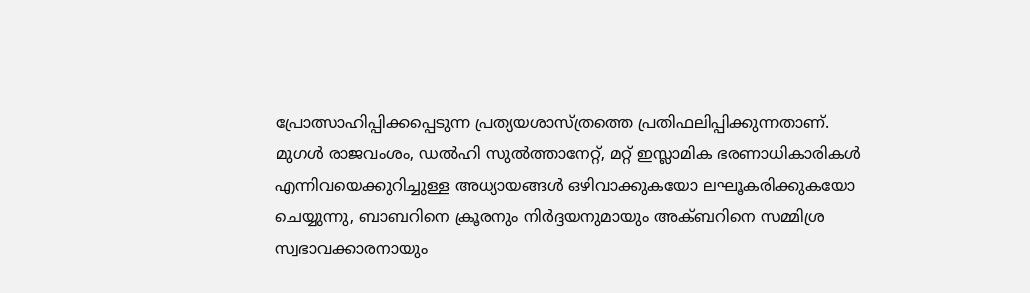പ്രോത്സാഹിപ്പിക്കപ്പെടുന്ന പ്രത്യയശാസ്ത്രത്തെ പ്രതിഫലിപ്പിക്കുന്നതാണ്.
മുഗൾ രാജവംശം, ഡൽഹി സുൽത്താനേറ്റ്, മറ്റ് ഇസ്ലാമിക ഭരണാധികാരികൾ എന്നിവയെക്കുറിച്ചുള്ള അധ്യായങ്ങൾ ഒഴിവാക്കുകയോ ലഘൂകരിക്കുകയോ ചെയ്യുന്നു, ബാബറിനെ ക്രൂരനും നിർദ്ദയനുമായും അക്ബറിനെ സമ്മിശ്ര സ്വഭാവക്കാരനായും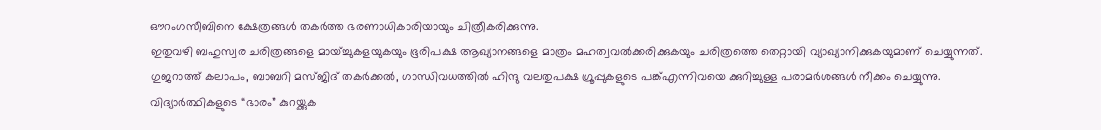ഔറംഗസീബിനെ ക്ഷേത്രങ്ങൾ തകർത്ത ഭരണാധികാരിയായും ചിത്രീകരിക്കുന്നു.
ഇതുവഴി ബഹുസ്വര ചരിത്രങ്ങളെ മായ്ച്ചുകളയുകയും ഭൂരിപക്ഷ ആഖ്യാനങ്ങളെ മാത്രം മഹത്വവൽക്കരിക്കുകയും ചരിത്രത്തെ തെറ്റായി വ്യാഖ്യാനിക്കുകയുമാണ് ചെയ്യുന്നത്.
ഗുജറാത്ത് കലാപം, ബാബറി മസ്ജിദ് തകർക്കൽ, ഗാന്ധിവധത്തിൽ ഹിന്ദു വലതുപക്ഷ ഗ്രൂപ്പുകളുടെ പങ്ക്എന്നിവയെ ക്കുറിച്ചുള്ള പരാമർശങ്ങൾ നീക്കം ചെയ്യുന്നു.
വിദ്യാർത്ഥികളുടെ “ഭാരം” കുറയ്ക്കുക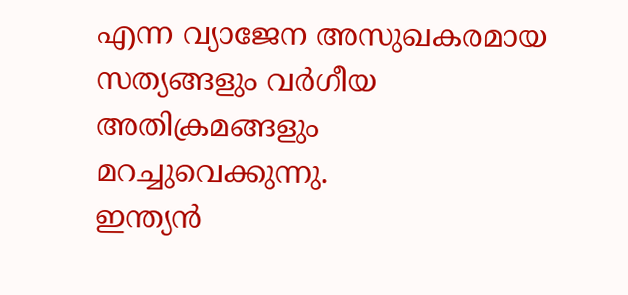എന്ന വ്യാജേന അസുഖകരമായ സത്യങ്ങളും വർഗീയ അതിക്രമങ്ങളും മറച്ചുവെക്കുന്നു.
ഇന്ത്യൻ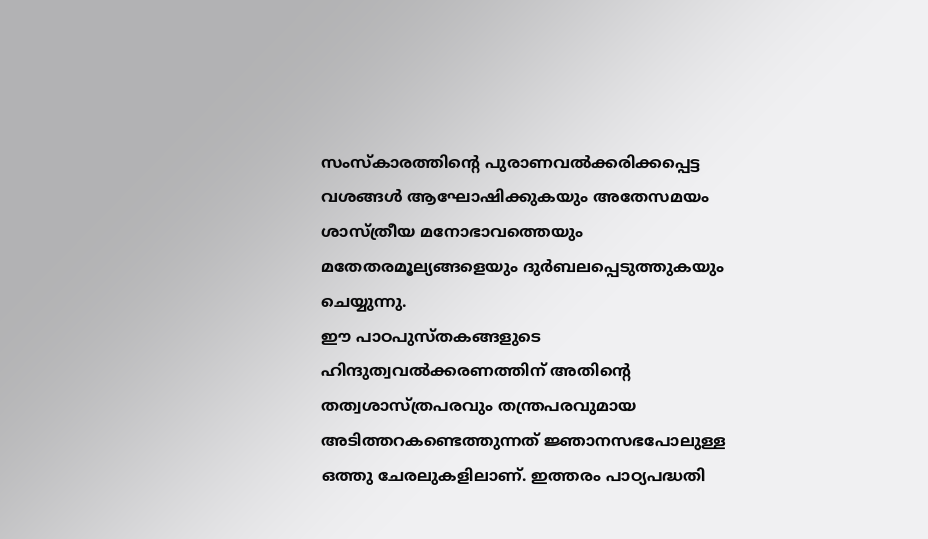സംസ്കാരത്തിന്റെ പുരാണവൽക്കരിക്കപ്പെട്ട വശങ്ങൾ ആഘോഷിക്കുകയും അതേസമയം ശാസ്ത്രീയ മനോഭാവത്തെയും മതേതരമൂല്യങ്ങളെയും ദുർബലപ്പെടുത്തുകയും ചെയ്യുന്നു.
ഈ പാഠപുസ്തകങ്ങളുടെ ഹിന്ദുത്വവൽക്കരണത്തിന് അതിന്റെ തത്വശാസ്ത്രപരവും തന്ത്രപരവുമായ അടിത്തറകണ്ടെത്തുന്നത് ജ്ഞാനസഭപോലുള്ള ഒത്തു ചേരലുകളിലാണ്. ഇത്തരം പാഠ്യപദ്ധതി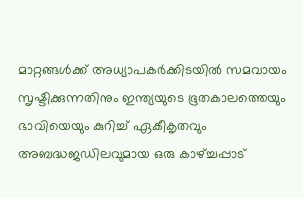മാറ്റങ്ങൾക്ക് അധ്യാപകർക്കിടയിൽ സമവായം സൃഷ്ടിക്കുന്നതിനും ഇന്ത്യയുടെ ഭൂതകാലത്തെയും ഭാവിയെയും കുറിച്ച് ഏകീകൃതവും അബദ്ധജഡിലവുമായ ഒരു കാഴ്ച്ചപ്പാട്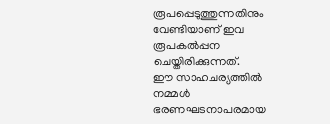രൂപപ്പെടുത്തുന്നതിനും വേണ്ടിയാണ് ഇവ രൂപകൽപ്പന ചെയ്തിരിക്കുന്നത്.
ഈ സാഹചര്യത്തിൽ
നമ്മൾ ഭരണഘടനാപരമായ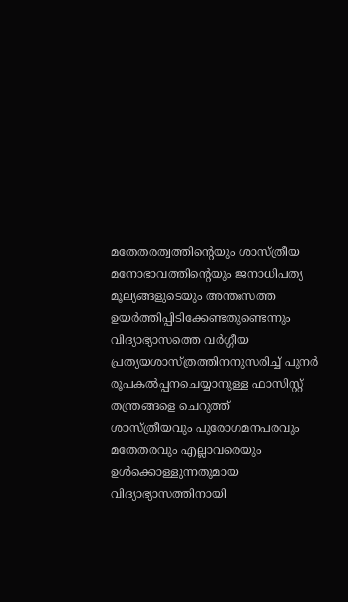മതേതരത്വത്തിന്റെയും ശാസ്ത്രീയ മനോഭാവത്തിന്റെയും ജനാധിപത്യ മൂല്യങ്ങളുടെയും അന്തഃസത്ത ഉയർത്തിപ്പിടിക്കേണ്ടതുണ്ടെന്നും
വിദ്യാഭ്യാസത്തെ വർഗ്ഗീയ പ്രത്യയശാസ്ത്രത്തിനനുസരിച്ച് പുനർ രൂപകൽപ്പനചെയ്യാനുള്ള ഫാസിസ്റ്റ് തന്ത്രങ്ങളെ ചെറുത്ത്
ശാസ്ത്രീയവും പുരോഗമനപരവും മതേതരവും എല്ലാവരെയും ഉൾക്കൊള്ളുന്നതുമായ വിദ്യാഭ്യാസത്തിനായി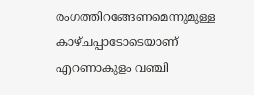രംഗത്തിറങ്ങേണമെന്നുമുള്ള കാഴ്ചപ്പാടോടെയാണ് എറണാകുളം വഞ്ചി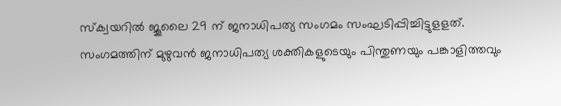സ്ക്വയറിൽ ജൂലൈ 29 ന് ജനാധിപത്യ സംഗമം സംഘടിപ്പിച്ചിട്ടുളളത്.
സംഗമത്തിന് മുഴുവൻ ജനാധിപത്യ ശക്തികളുടെയും പിന്തുണയും പങ്കാളിത്തവും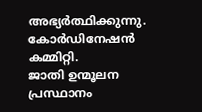അഭ്യർത്ഥിക്കുന്നു.
കോർഡിനേഷൻ കമ്മിറ്റി.
ജാതി ഉന്മൂലന പ്രസ്ഥാനം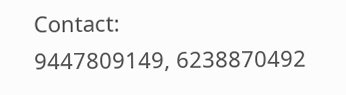Contact:
9447809149, 6238870492